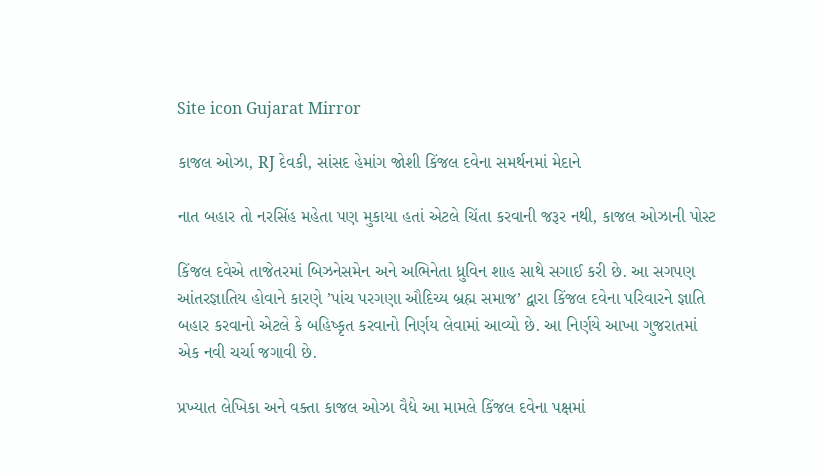Site icon Gujarat Mirror

કાજલ ઓઝા, RJ દેવકી, સાંસદ હેમાંગ જોશી કિંજલ દવેના સમર્થનમાં મેદાને

નાત બહાર તો નરસિંહ મહેતા પણ મુકાયા હતાં એટલે ચિંતા કરવાની જરૂર નથી, કાજલ ઓઝાની પોસ્ટ

કિંજલ દવેએ તાજેતરમાં બિઝનેસમેન અને અભિનેતા ધ્રુવિન શાહ સાથે સગાઈ કરી છે. આ સગપણ આંતરજ્ઞાતિય હોવાને કારણે ’પાંચ પરગણા ઔદિચ્ય બ્રહ્મ સમાજ’ દ્વારા કિંજલ દવેના પરિવારને જ્ઞાતિ બહાર કરવાનો એટલે કે બહિષ્કૃત કરવાનો નિર્ણય લેવામાં આવ્યો છે. આ નિર્ણયે આખા ગુજરાતમાં એક નવી ચર્ચા જગાવી છે.

પ્રખ્યાત લેખિકા અને વક્તા કાજલ ઓઝા વૈદ્યે આ મામલે કિંજલ દવેના પક્ષમાં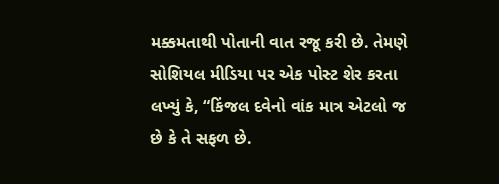મક્કમતાથી પોતાની વાત રજૂ કરી છે. તેમણે સોશિયલ મીડિયા પર એક પોસ્ટ શેર કરતા લખ્યું કે, “કિંજલ દવેનો વાંક માત્ર એટલો જ છે કે તે સફળ છે.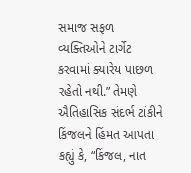સમાજ સફળ વ્યક્તિઓને ટાર્ગેટ કરવામાં ક્યારેય પાછળ રહેતો નથી.” તેમણે ઐતિહાસિક સંદર્ભ ટાંકીને કિંજલને હિંમત આપતા કહ્યું કે, “કિંજલ, નાત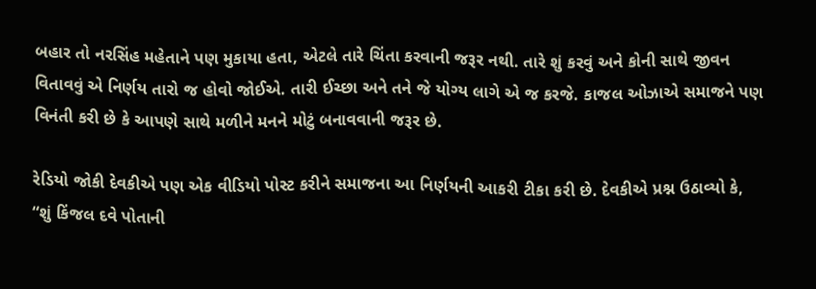બહાર તો નરસિંહ મહેતાને પણ મુકાયા હતા, એટલે તારે ચિંતા કરવાની જરૂર નથી. તારે શું કરવું અને કોની સાથે જીવન વિતાવવું એ નિર્ણય તારો જ હોવો જોઈએ. તારી ઈચ્છા અને તને જે યોગ્ય લાગે એ જ કરજે. કાજલ ઓઝાએ સમાજને પણ વિનંતી કરી છે કે આપણે સાથે મળીને મનને મોટું બનાવવાની જરૂર છે.

રેડિયો જોકી દેવકીએ પણ એક વીડિયો પોસ્ટ કરીને સમાજના આ નિર્ણયની આકરી ટીકા કરી છે. દેવકીએ પ્રશ્ન ઉઠાવ્યો કે, “શું કિંજલ દવે પોતાની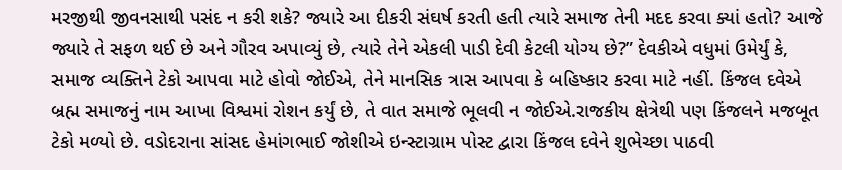મરજીથી જીવનસાથી પસંદ ન કરી શકે? જ્યારે આ દીકરી સંઘર્ષ કરતી હતી ત્યારે સમાજ તેની મદદ કરવા ક્યાં હતો? આજે જ્યારે તે સફળ થઈ છે અને ગૌરવ અપાવ્યું છે, ત્યારે તેને એકલી પાડી દેવી કેટલી યોગ્ય છે?” દેવકીએ વધુમાં ઉમેર્યું કે, સમાજ વ્યક્તિને ટેકો આપવા માટે હોવો જોઈએ, તેને માનસિક ત્રાસ આપવા કે બહિષ્કાર કરવા માટે નહીં. કિંજલ દવેએ બ્રહ્મ સમાજનું નામ આખા વિશ્વમાં રોશન કર્યું છે, તે વાત સમાજે ભૂલવી ન જોઈએ.રાજકીય ક્ષેત્રેથી પણ કિંજલને મજબૂત ટેકો મળ્યો છે. વડોદરાના સાંસદ હેમાંગભાઈ જોશીએ ઇન્સ્ટાગ્રામ પોસ્ટ દ્વારા કિંજલ દવેને શુભેચ્છા પાઠવી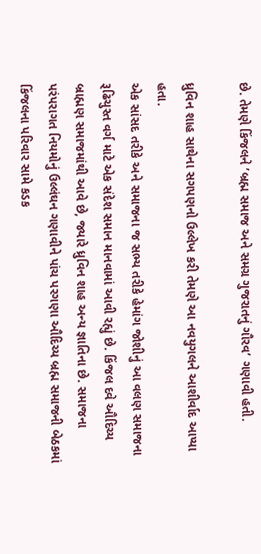છે. તેમણે કિંજલને ’બ્રહ્મ સમાજ અને સમગ્ર ગુજરાતનું ગૌરવ’ ગણાવી હતી.

ધ્રુવિન શાહ સાથેના સગપણનો ઉલ્લેખ કરી તેમણે આ નવયુગલને આશીર્વાદ આપ્યા હતા.
એક સાંસદ તરીકે અને સમાજના જ સભ્ય તરીકે હેમાંગ જોશીનું આ વલણ સમાજના રૂઢિચુસ્ત વર્ગ માટે એક સંદેશ સમાન માનવામાં આવી રહ્યું છે. કિંજલ દવે ઔદિચ્ય બ્રાહ્મણ સમાજમાંથી આવે છે, જ્યારે ધ્રુવિન શાહ અન્ય જ્ઞાતિના છે. સમાજના પરંપરાગત નિયમોનું ઉલ્લંઘન ગણાવીને પાંચ પરગણા ઔદિચ્ય બ્રહ્મ સમાજની બેઠકમાં કિંજલના પરિવાર સામે કડક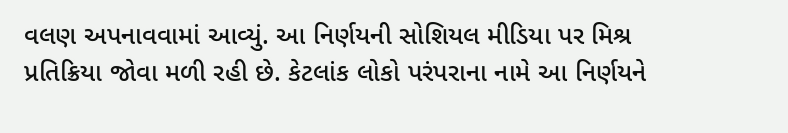વલણ અપનાવવામાં આવ્યું. આ નિર્ણયની સોશિયલ મીડિયા પર મિશ્ર પ્રતિક્રિયા જોવા મળી રહી છે. કેટલાંક લોકો પરંપરાના નામે આ નિર્ણયને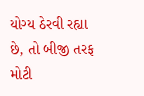યોગ્ય ઠેરવી રહ્યા છે, તો બીજી તરફ મોટી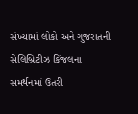સંખ્યામાં લોકો અને ગુજરાતની સેલિબ્રિટીઝ કિંજલના સમર્થનમાં ઉતરી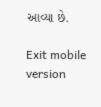આવ્યા છે.

Exit mobile version